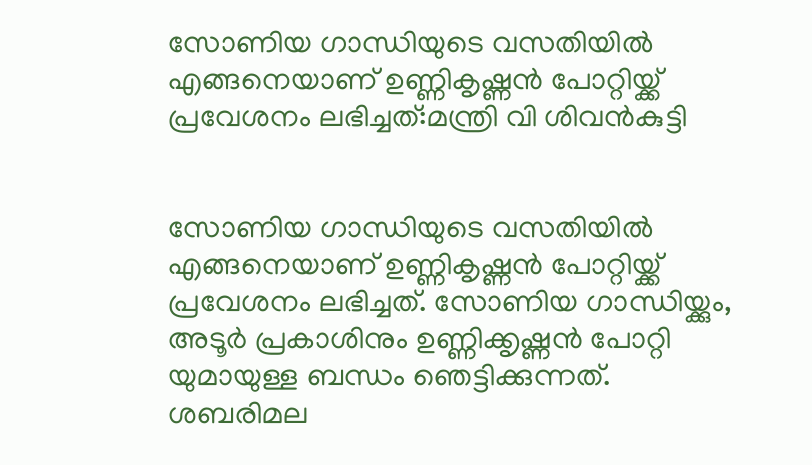സോണിയ ഗാന്ധിയുടെ വസതിയിൽ എങ്ങനെയാണ് ഉണ്ണികൃഷ്ണൻ പോറ്റിയ്ക്ക് പ്രവേശനം ലഭിച്ചത്:മന്ത്രി വി ശിവൻകുട്ടി


സോണിയ ഗാന്ധിയുടെ വസതിയിൽ എങ്ങനെയാണ് ഉണ്ണികൃഷ്ണൻ പോറ്റിയ്ക്ക് പ്രവേശനം ലഭിച്ചത്. സോണിയ ഗാന്ധിയ്ക്കും, അടൂർ പ്രകാശിനും ഉണ്ണിക്കൃഷ്ണൻ പോറ്റി യുമായുള്ള ബന്ധം ഞെട്ടിക്കുന്നത്. ശബരിമല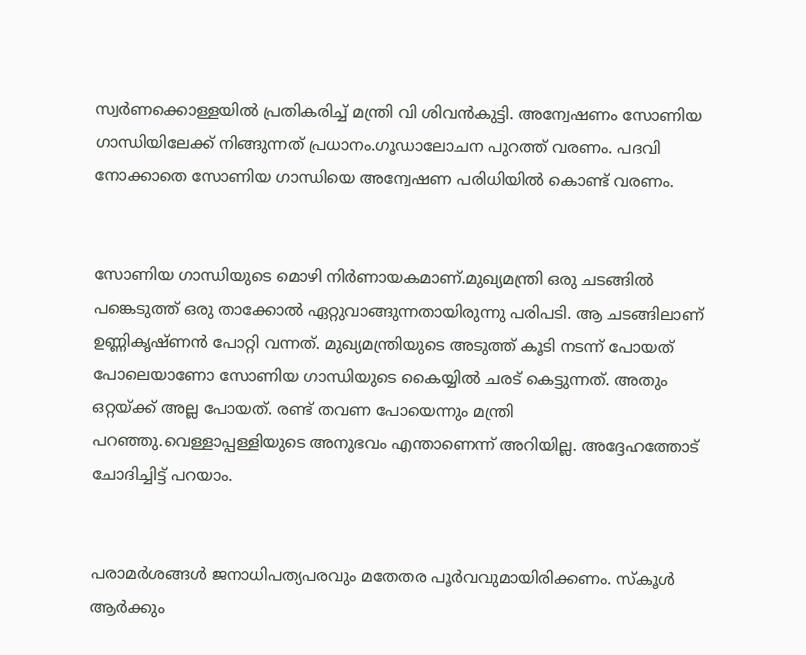സ്വർണക്കൊള്ളയിൽ പ്രതികരിച്ച് മന്ത്രി വി ശിവൻകുട്ടി. അന്വേഷണം സോണിയ ഗാന്ധിയിലേക്ക് നിങ്ങുന്നത് പ്രധാനം.ഗൂഡാലോചന പുറത്ത് വരണം. പദവി നോക്കാതെ സോണിയ ഗാന്ധിയെ അന്വേഷണ പരിധിയിൽ കൊണ്ട് വരണം.


സോണിയ ഗാന്ധിയുടെ മൊഴി നിർണായകമാണ്.മുഖ്യമന്ത്രി ഒരു ചടങ്ങിൽ പങ്കെടുത്ത് ഒരു താക്കോൽ ഏറ്റുവാങ്ങുന്നതായിരുന്നു പരിപടി. ആ ചടങ്ങിലാണ് ഉണ്ണികൃഷ്ണൻ പോറ്റി വന്നത്. മുഖ്യമന്ത്രിയുടെ അടുത്ത് കൂടി നടന്ന് പോയത് പോലെയാണോ സോണിയ ഗാന്ധിയുടെ കൈയ്യിൽ ചരട് കെട്ടുന്നത്. അതും ഒറ്റയ്ക്ക് അല്ല പോയത്. രണ്ട് തവണ പോയെന്നും മന്ത്രി പറഞ്ഞു.വെള്ളാപ്പള്ളിയുടെ അനുഭവം എന്താണെന്ന് അറിയില്ല. അദ്ദേഹത്തോട് ചോദിച്ചിട്ട് പറയാം.


പരാമർശങ്ങൾ ജനാധിപത്യപരവും മതേതര പൂർവവുമായിരിക്കണം. സ്കൂൾ ആർക്കും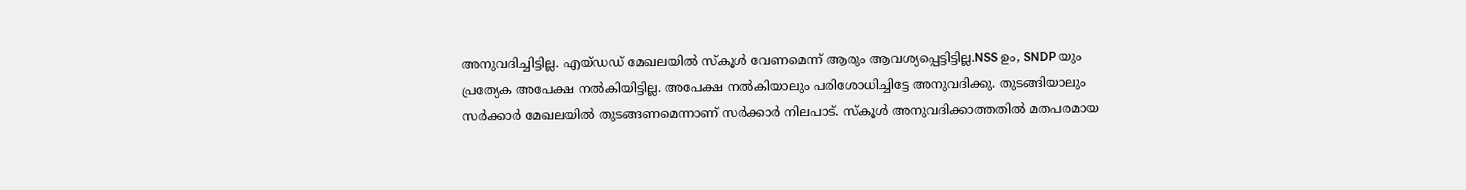അനുവദിച്ചിട്ടില്ല. എയ്ഡഡ് മേഖലയിൽ സ്കൂൾ വേണമെന്ന് ആരും ആവശ്യപ്പെട്ടിട്ടില്ല.NSS ഉം, SNDP യും പ്രത്യേക അപേക്ഷ നൽകിയിട്ടില്ല. അപേക്ഷ നൽകിയാലും പരിശോധിച്ചിട്ടേ അനുവദിക്കു. തുടങ്ങിയാലും സർക്കാർ മേഖലയിൽ തുടങ്ങണമെന്നാണ് സർക്കാർ നിലപാട്. സ്കൂൾ അനുവദിക്കാത്തതിൽ മതപരമായ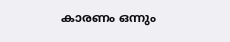കാരണം ഒന്നും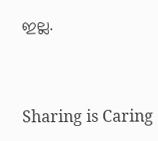ഇല്ല.



Sharing is Caring